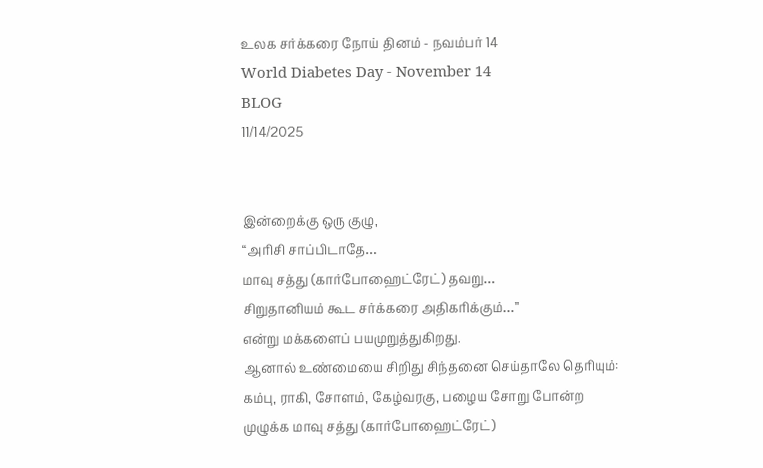உலக சர்க்கரை நோய் தினம் - நவம்பர் 14
World Diabetes Day - November 14
BLOG
11/14/2025


இன்றைக்கு ஒரு குழு,
“அரிசி சாப்பிடாதே…
மாவு சத்து (கார்போஹைட்ரேட்) தவறு…
சிறுதானியம் கூட சர்க்கரை அதிகரிக்கும்…”
என்று மக்களைப் பயமுறுத்துகிறது.
ஆனால் உண்மையை சிறிது சிந்தனை செய்தாலே தெரியும்:
கம்பு, ராகி, சோளம், கேழ்வரகு, பழைய சோறு போன்ற
முழுக்க மாவு சத்து (கார்போஹைட்ரேட்)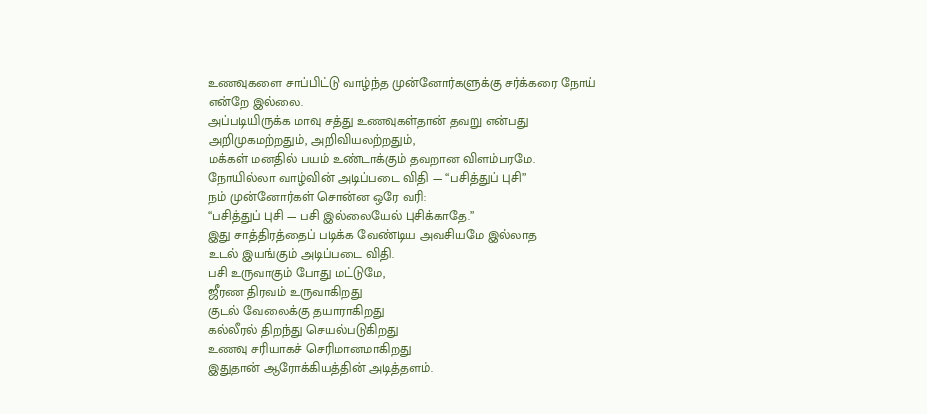உணவுகளை சாப்பிட்டு வாழ்ந்த முன்னோர்களுக்கு சர்க்கரை நோய் என்றே இல்லை.
அப்படியிருக்க மாவு சத்து உணவுகள்தான் தவறு என்பது
அறிமுகமற்றதும், அறிவியலற்றதும்,
மக்கள் மனதில் பயம் உண்டாக்கும் தவறான விளம்பரமே.
நோயில்லா வாழ்வின் அடிப்படை விதி — “பசித்துப் புசி”
நம் முன்னோர்கள் சொன்ன ஒரே வரி:
“பசித்துப் புசி — பசி இல்லையேல் புசிக்காதே.”
இது சாத்திரத்தைப் படிக்க வேண்டிய அவசியமே இல்லாத
உடல் இயங்கும் அடிப்படை விதி.
பசி உருவாகும் போது மட்டுமே,
ஜீரண திரவம் உருவாகிறது
குடல் வேலைக்கு தயாராகிறது
கல்லீரல் திறந்து செயல்படுகிறது
உணவு சரியாகச் செரிமானமாகிறது
இதுதான் ஆரோக்கியத்தின் அடித்தளம்.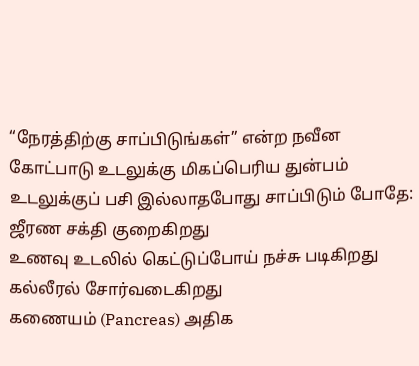“நேரத்திற்கு சாப்பிடுங்கள்” என்ற நவீன கோட்பாடு உடலுக்கு மிகப்பெரிய துன்பம்
உடலுக்குப் பசி இல்லாதபோது சாப்பிடும் போதே:
ஜீரண சக்தி குறைகிறது
உணவு உடலில் கெட்டுப்போய் நச்சு படிகிறது
கல்லீரல் சோர்வடைகிறது
கணையம் (Pancreas) அதிக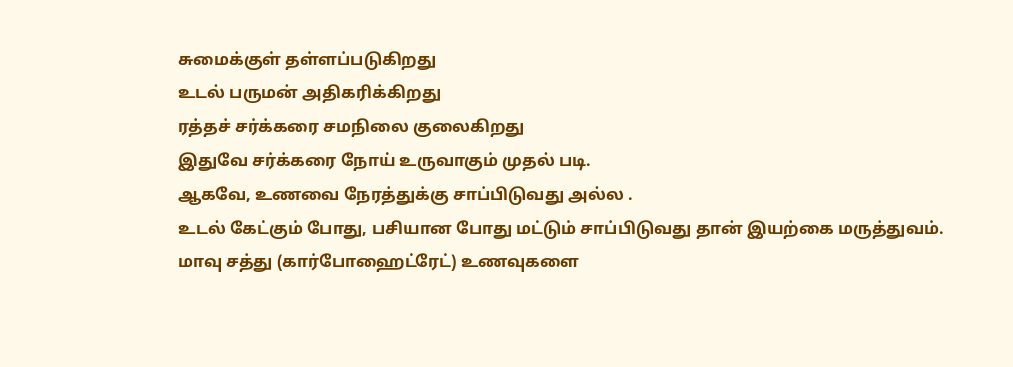சுமைக்குள் தள்ளப்படுகிறது
உடல் பருமன் அதிகரிக்கிறது
ரத்தச் சர்க்கரை சமநிலை குலைகிறது
இதுவே சர்க்கரை நோய் உருவாகும் முதல் படி.
ஆகவே, உணவை நேரத்துக்கு சாப்பிடுவது அல்ல .
உடல் கேட்கும் போது, பசியான போது மட்டும் சாப்பிடுவது தான் இயற்கை மருத்துவம்.
மாவு சத்து (கார்போஹைட்ரேட்) உணவுகளை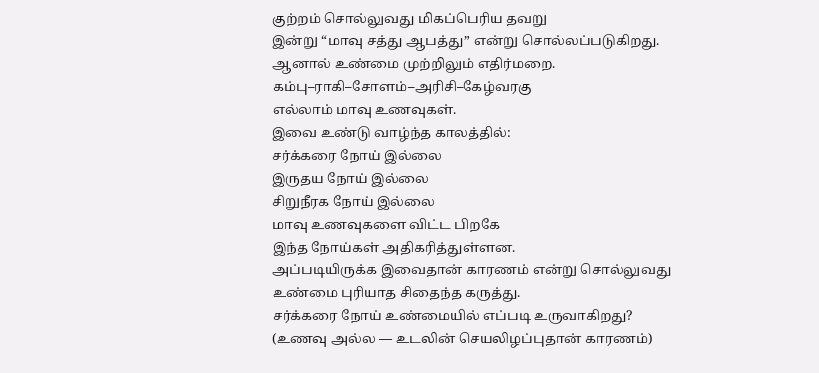குற்றம் சொல்லுவது மிகப்பெரிய தவறு
இன்று “மாவு சத்து ஆபத்து” என்று சொல்லப்படுகிறது.
ஆனால் உண்மை முற்றிலும் எதிர்மறை.
கம்பு–ராகி–சோளம்–அரிசி–கேழ்வரகு
எல்லாம் மாவு உணவுகள்.
இவை உண்டு வாழ்ந்த காலத்தில்:
சர்க்கரை நோய் இல்லை
இருதய நோய் இல்லை
சிறுநீரக நோய் இல்லை
மாவு உணவுகளை விட்ட பிறகே
இந்த நோய்கள் அதிகரித்துள்ளன.
அப்படியிருக்க இவைதான் காரணம் என்று சொல்லுவது
உண்மை புரியாத சிதைந்த கருத்து.
சர்க்கரை நோய் உண்மையில் எப்படி உருவாகிறது?
(உணவு அல்ல — உடலின் செயலிழப்புதான் காரணம்)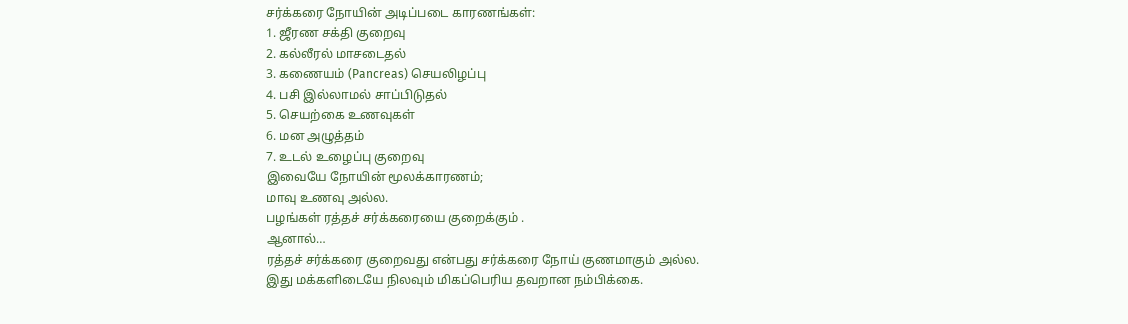சர்க்கரை நோயின் அடிப்படை காரணங்கள்:
1. ஜீரண சக்தி குறைவு
2. கல்லீரல் மாசடைதல்
3. கணையம் (Pancreas) செயலிழப்பு
4. பசி இல்லாமல் சாப்பிடுதல்
5. செயற்கை உணவுகள்
6. மன அழுத்தம்
7. உடல் உழைப்பு குறைவு
இவையே நோயின் மூலக்காரணம்;
மாவு உணவு அல்ல.
பழங்கள் ரத்தச் சர்க்கரையை குறைக்கும் .
ஆனால்…
ரத்தச் சர்க்கரை குறைவது என்பது சர்க்கரை நோய் குணமாகும் அல்ல.
இது மக்களிடையே நிலவும் மிகப்பெரிய தவறான நம்பிக்கை.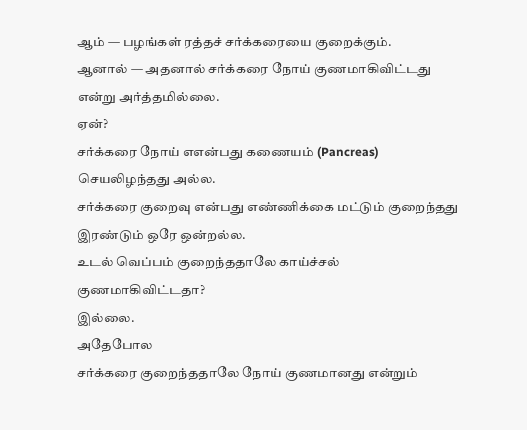ஆம் — பழங்கள் ரத்தச் சர்க்கரையை குறைக்கும்.
ஆனால் — அதனால் சர்க்கரை நோய் குணமாகிவிட்டது என்று அர்த்தமில்லை.
ஏன்?
சர்க்கரை நோய் எஎன்பது கணையம் (Pancreas) செயலிழந்தது அல்ல.
சர்க்கரை குறைவு என்பது எண்ணிக்கை மட்டும் குறைந்தது
இரண்டும் ஒரே ஒன்றல்ல.
உடல் வெப்பம் குறைந்ததாலே காய்ச்சல் குணமாகிவிட்டதா?
இல்லை.
அதேபோல
சர்க்கரை குறைந்ததாலே நோய் குணமானது என்றும்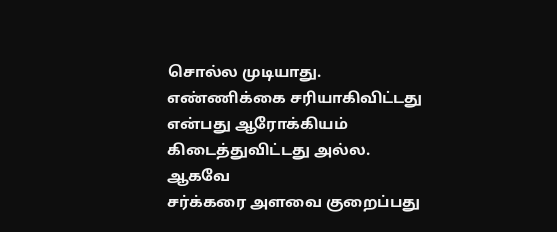சொல்ல முடியாது.
எண்ணிக்கை சரியாகிவிட்டது என்பது ஆரோக்கியம் கிடைத்துவிட்டது அல்ல.
ஆகவே
சர்க்கரை அளவை குறைப்பது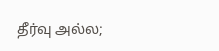தீர்வு அல்ல;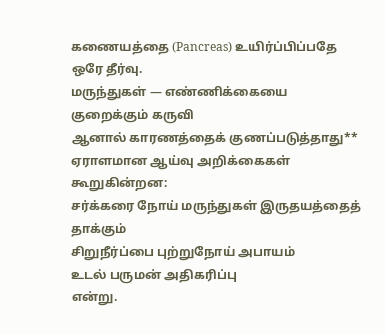கணையத்தை (Pancreas) உயிர்ப்பிப்பதே ஒரே தீர்வு.
மருந்துகள் — எண்ணிக்கையை குறைக்கும் கருவி
ஆனால் காரணத்தைக் குணப்படுத்தாது**
ஏராளமான ஆய்வு அறிக்கைகள் கூறுகின்றன:
சர்க்கரை நோய் மருந்துகள் இருதயத்தைத் தாக்கும்
சிறுநீர்ப்பை புற்றுநோய் அபாயம்
உடல் பருமன் அதிகரிப்பு
என்று.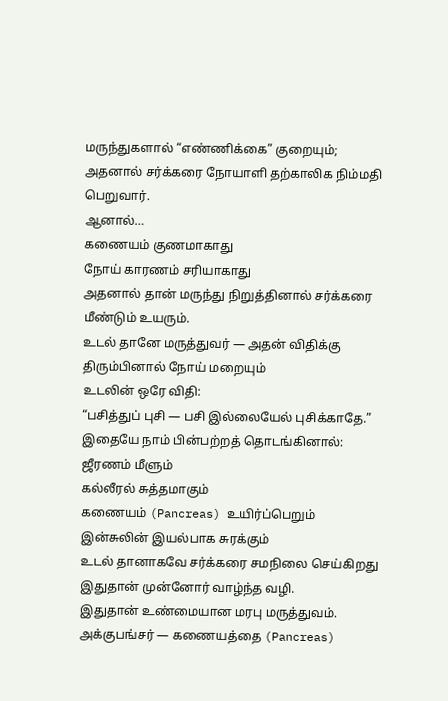மருந்துகளால் “எண்ணிக்கை” குறையும்;
அதனால் சர்க்கரை நோயாளி தற்காலிக நிம்மதி பெறுவார்.
ஆனால்…
கணையம் குணமாகாது
நோய் காரணம் சரியாகாது
அதனால் தான் மருந்து நிறுத்தினால் சர்க்கரை மீண்டும் உயரும்.
உடல் தானே மருத்துவர் — அதன் விதிக்கு திரும்பினால் நோய் மறையும்
உடலின் ஒரே விதி:
“பசித்துப் புசி — பசி இல்லையேல் புசிக்காதே.”
இதையே நாம் பின்பற்றத் தொடங்கினால்:
ஜீரணம் மீளும்
கல்லீரல் சுத்தமாகும்
கணையம் (Pancreas) உயிர்ப்பெறும்
இன்சுலின் இயல்பாக சுரக்கும்
உடல் தானாகவே சர்க்கரை சமநிலை செய்கிறது
இதுதான் முன்னோர் வாழ்ந்த வழி.
இதுதான் உண்மையான மரபு மருத்துவம்.
அக்குபங்சர் — கணையத்தை (Pancreas)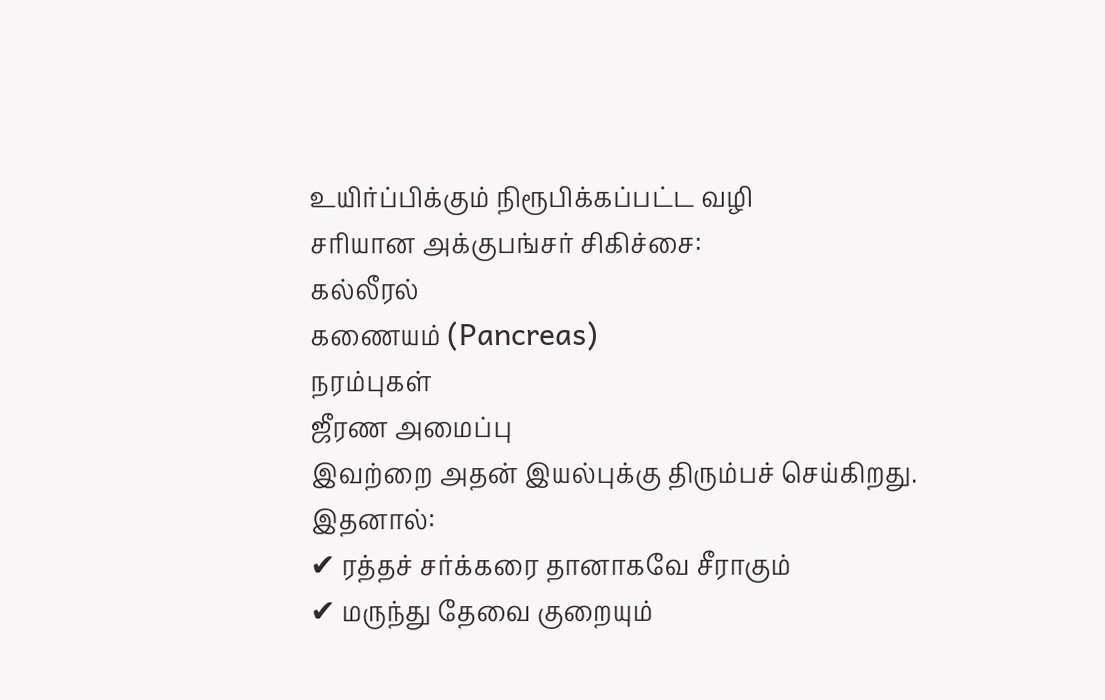உயிர்ப்பிக்கும் நிரூபிக்கப்பட்ட வழி
சரியான அக்குபங்சர் சிகிச்சை:
கல்லீரல்
கணையம் (Pancreas)
நரம்புகள்
ஜீரண அமைப்பு
இவற்றை அதன் இயல்புக்கு திரும்பச் செய்கிறது.
இதனால்:
✔ ரத்தச் சர்க்கரை தானாகவே சீராகும்
✔ மருந்து தேவை குறையும்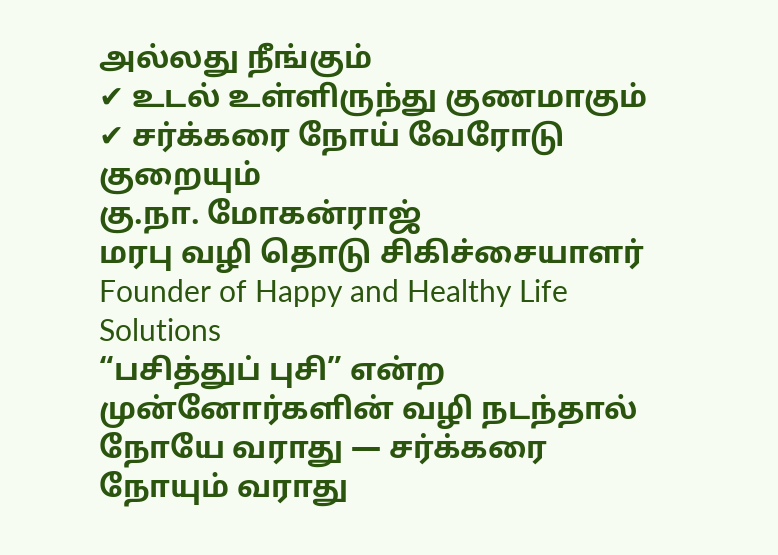அல்லது நீங்கும்
✔ உடல் உள்ளிருந்து குணமாகும்
✔ சர்க்கரை நோய் வேரோடு குறையும்
கு.நா. மோகன்ராஜ்
மரபு வழி தொடு சிகிச்சையாளர்
Founder of Happy and Healthy Life Solutions
“பசித்துப் புசி” என்ற முன்னோர்களின் வழி நடந்தால் நோயே வராது — சர்க்கரை நோயும் வராது